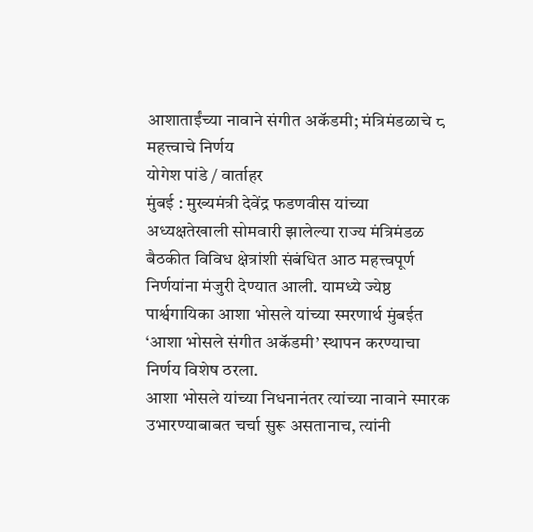आशाताईंच्या नावाने संगीत अकॅडमी; मंत्रिमंडळाचे ८ महत्त्वाचे निर्णय
योगेश पांडे / वार्ताहर
मुंबई : मुख्यमंत्री देवेंद्र फडणवीस यांच्या अध्यक्षतेखाली सोमवारी झालेल्या राज्य मंत्रिमंडळ बैठकीत विविध क्षेत्रांशी संबंधित आठ महत्त्वपूर्ण निर्णयांना मंजुरी देण्यात आली. यामध्ये ज्येष्ठ पार्श्वगायिका आशा भोसले यांच्या स्मरणार्थ मुंबईत ‘आशा भोसले संगीत अकॅडमी’ स्थापन करण्याचा निर्णय विशेष ठरला.
आशा भोसले यांच्या निधनानंतर त्यांच्या नावाने स्मारक उभारण्याबाबत चर्चा सुरू असतानाच, त्यांनी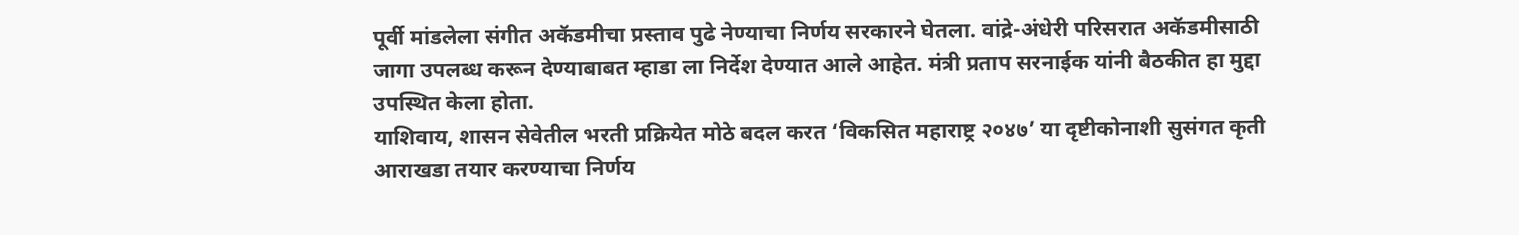पूर्वी मांडलेला संगीत अकॅडमीचा प्रस्ताव पुढे नेण्याचा निर्णय सरकारने घेतला. वांद्रे-अंधेरी परिसरात अकॅडमीसाठी जागा उपलब्ध करून देण्याबाबत म्हाडा ला निर्देश देण्यात आले आहेत. मंत्री प्रताप सरनाईक यांनी बैठकीत हा मुद्दा उपस्थित केला होता.
याशिवाय, शासन सेवेतील भरती प्रक्रियेत मोठे बदल करत ‘विकसित महाराष्ट्र २०४७’ या दृष्टीकोनाशी सुसंगत कृती आराखडा तयार करण्याचा निर्णय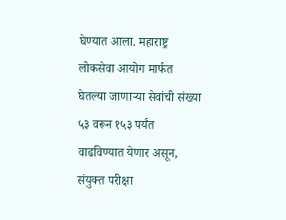घेण्यात आला. महाराष्ट्र लोकसेवा आयोग मार्फत घेतल्या जाणाऱ्या सेवांची संख्या ५३ वरून १५३ पर्यंत वाढविण्यात येणार असून, संयुक्त परीक्षा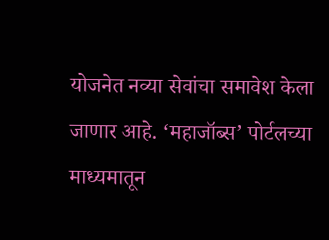योजनेत नव्या सेवांचा समावेश केला जाणार आहे. ‘महाजॉब्स’ पोर्टलच्या माध्यमातून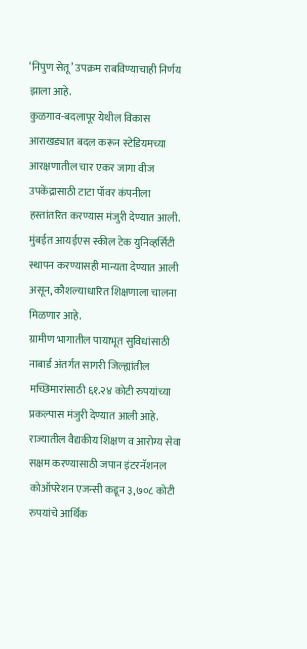‘निपुण सेतू’ उपक्रम राबविण्याचाही निर्णय झाला आहे.
कुळगाव-बदलापूर येथील विकास आराखड्यात बदल करून स्टेडियमच्या आरक्षणातील चार एकर जागा वीज उपकेंद्रासाठी टाटा पॉवर कंपनीला हस्तांतरित करण्यास मंजुरी देण्यात आली.
मुंबईत आयईएस स्कील टेक युनिव्हर्सिटी स्थापन करण्यासही मान्यता देण्यात आली असून, कौशल्याधारित शिक्षणाला चालना मिळणार आहे.
ग्रामीण भागातील पायाभूत सुविधांसाठी नाबार्ड अंतर्गत सागरी जिल्ह्यांतील मच्छिमारांसाठी ६१.२४ कोटी रुपयांच्या प्रकल्पास मंजुरी देण्यात आली आहे.
राज्यातील वैद्यकीय शिक्षण व आरोग्य सेवा सक्षम करण्यासाठी जपान इंटरनॅशनल कोऑपरेशन एजन्सी कडून ३,७०८ कोटी रुपयांचे आर्थिक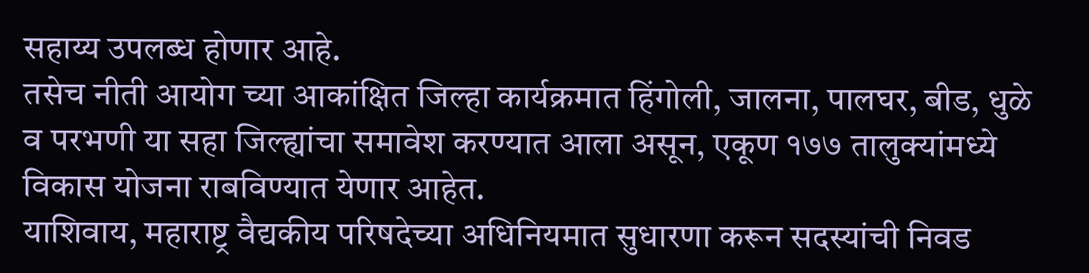सहाय्य उपलब्ध होणार आहे.
तसेच नीती आयोग च्या आकांक्षित जिल्हा कार्यक्रमात हिंगोली, जालना, पालघर, बीड, धुळे व परभणी या सहा जिल्ह्यांचा समावेश करण्यात आला असून, एकूण १७७ तालुक्यांमध्ये विकास योजना राबविण्यात येणार आहेत.
याशिवाय, महाराष्ट्र वैद्यकीय परिषदेच्या अधिनियमात सुधारणा करून सदस्यांची निवड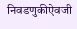निवडणुकीऐवजी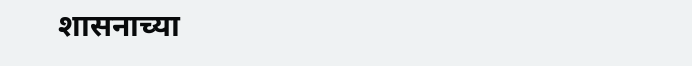शासनाच्या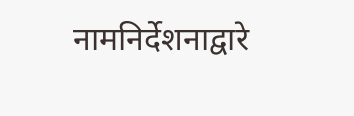नामनिर्देशनाद्वारे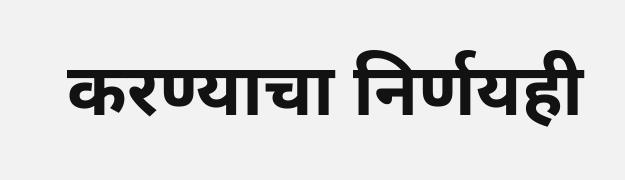करण्याचा निर्णयही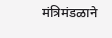मंत्रिमंडळाने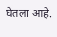घेतला आहे.